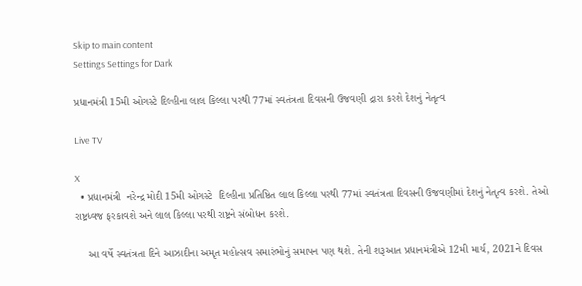Skip to main content
Settings Settings for Dark

પ્રધાનમંત્રી 15મી ઓગસ્ટે દિલ્હીના લાલ કિલ્લા પરથી 77માં સ્વતંત્રતા દિવસની ઉજવણી દ્રારા કરશે દેશનું નેતૃત્વ

Live TV

X
  • પ્રધાનમંત્રી  નરેન્દ્ર મોદી 15મી ઓગસ્ટે  દિલ્હીના પ્રતિષ્ઠિત લાલ કિલ્લા પરથી 77માં સ્વતંત્રતા દિવસની ઉજવણીમાં દેશનું નેતૃત્વ કરશે. તેઓ રાષ્ટ્રધ્વજ ફરકાવશે અને લાલ કિલ્લા પરથી રાષ્ટ્રને સંબોધન કરશે.

    આ વર્ષે સ્વતંત્રતા દિને આઝાદીના અમૃત મહોત્સવ સમારંભોનું સમાપન પણ થશે. તેની શરૂઆત પ્રધાનમંત્રીએ 12મી માર્ચ, 2021ને દિવસ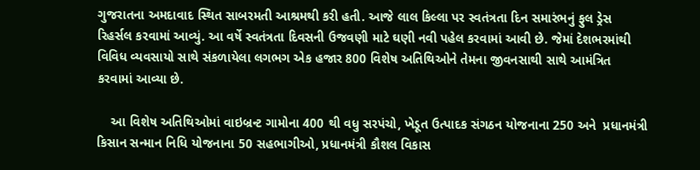ગુજરાતના અમદાવાદ સ્થિત સાબરમતી આશ્રમથી કરી હતી. આજે લાલ કિલ્લા પર સ્વતંત્રતા દિન સમારંભનું ફુલ ડ્રેસ રિહર્સલ કરવામાં આવ્યું. આ વર્ષે સ્વતંત્રતા દિવસની ઉજવણી માટે ઘણી નવી પહેલ કરવામાં આવી છે. જેમાં દેશભરમાંથી વિવિધ વ્યવસાયો સાથે સંકળાયેલા લગભગ એક હજાર 800 વિશેષ અતિથિઓને તેમના જીવનસાથી સાથે આમંત્રિત કરવામાં આવ્યા છે.

    આ વિશેષ અતિથિઓમાં વાઇબ્રન્ટ ગામોના 400 થી વધુ સરપંચો, ખેડૂત ઉત્પાદક સંગઠન યોજનાના 250 અને  પ્રધાનમંત્રી કિસાન સન્માન નિધિ યોજનાના 50 સહભાગીઓ, પ્રધાનમંત્રી કૌશલ વિકાસ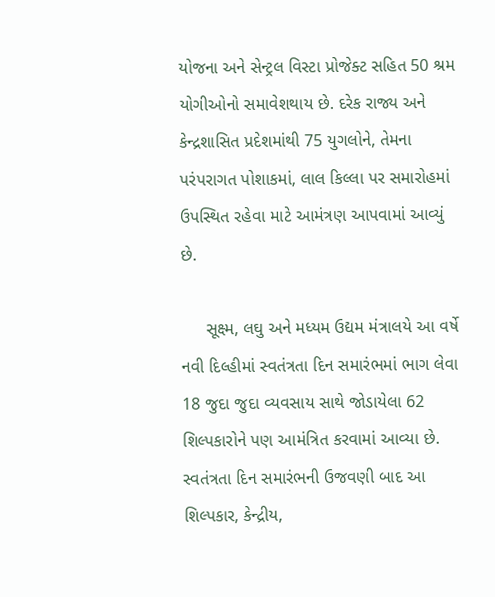યોજના અને સેન્ટ્રલ વિસ્ટા પ્રોજેક્ટ સહિત 50 શ્રમ યોગીઓનો સમાવેશથાય છે. દરેક રાજ્ય અને કેન્દ્રશાસિત પ્રદેશમાંથી 75 યુગલોને, તેમના પરંપરાગત પોશાકમાં, લાલ કિલ્લા પર સમારોહમાં ઉપસ્થિત રહેવા માટે આમંત્રણ આપવામાં આવ્યું છે.

     સૂક્ષ્મ, લઘુ અને મધ્યમ ઉદ્યમ મંત્રાલયે આ વર્ષે નવી દિલ્હીમાં સ્વતંત્રતા દિન સમારંભમાં ભાગ લેવા 18 જુદા જુદા વ્યવસાય સાથે જોડાયેલા 62 શિલ્પકારોને પણ આમંત્રિત કરવામાં આવ્યા છે. સ્વતંત્રતા દિન સમારંભની ઉજવણી બાદ આ શિલ્પકાર, કેન્દ્રીય,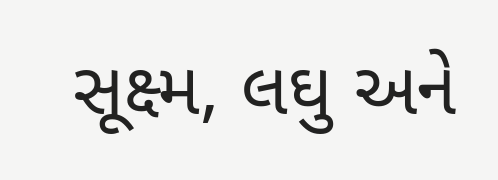સૂક્ષ્મ, લઘુ અને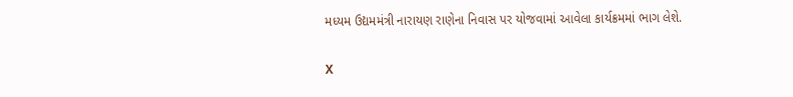મધ્યમ ઉદ્યમમંત્રી નારાયણ રાણેના નિવાસ પર યોજવામાં આવેલા કાર્યક્રમમાં ભાગ લેશે.


X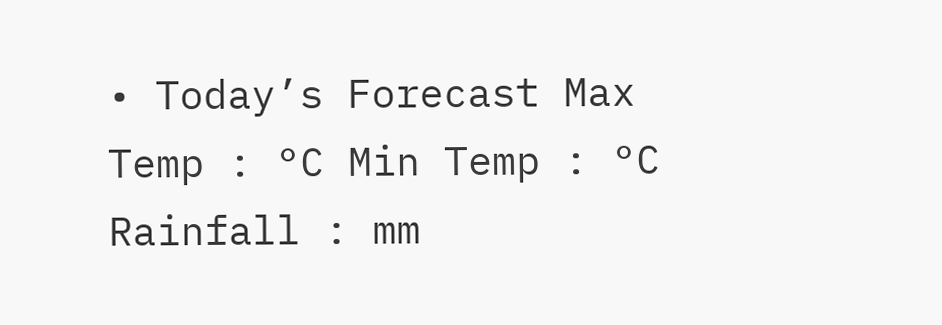• Today’s Forecast Max Temp : °C Min Temp : °C Rainfall : mm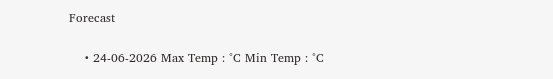Forecast

    • 24-06-2026 Max Temp : °C Min Temp : °C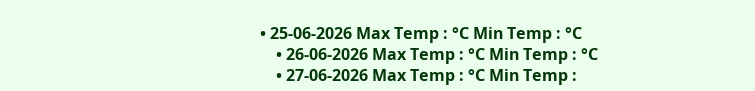• 25-06-2026 Max Temp : °C Min Temp : °C
    • 26-06-2026 Max Temp : °C Min Temp : °C
    • 27-06-2026 Max Temp : °C Min Temp :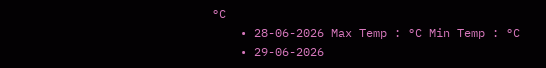°C
    • 28-06-2026 Max Temp : °C Min Temp : °C
    • 29-06-2026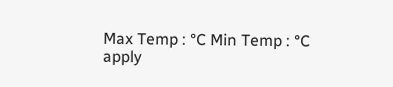Max Temp : °C Min Temp : °C
apply